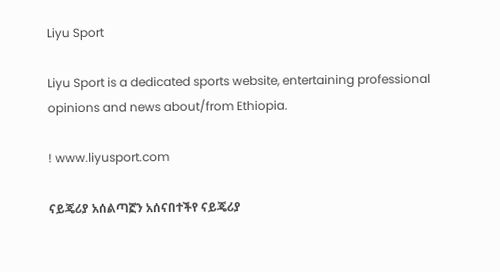Liyu Sport

Liyu Sport is a dedicated sports website, entertaining professional opinions and news about/from Ethiopia.

! www.liyusport.com

ናይጄሪያ አሰልጣኟን አሰናበተችየ ናይጄሪያ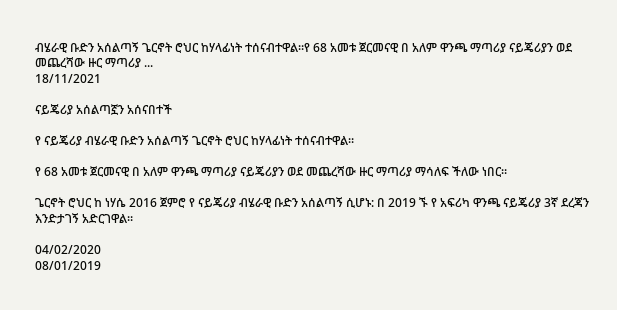ብሄራዊ ቡድን አሰልጣኝ ጌርኖት ሮህር ከሃላፊነት ተሰናብተዋል።የ 68 አመቱ ጀርመናዊ በ አለም ዋንጫ ማጣሪያ ናይጄሪያን ወደ መጨረሻው ዙር ማጣሪያ ...
18/11/2021

ናይጄሪያ አሰልጣኟን አሰናበተች

የ ናይጄሪያ ብሄራዊ ቡድን አሰልጣኝ ጌርኖት ሮህር ከሃላፊነት ተሰናብተዋል።

የ 68 አመቱ ጀርመናዊ በ አለም ዋንጫ ማጣሪያ ናይጄሪያን ወደ መጨረሻው ዙር ማጣሪያ ማሳለፍ ችለው ነበር።

ጌርኖት ሮህር ከ ነሃሴ 2016 ጀምሮ የ ናይጄሪያ ብሄራዊ ቡድን አሰልጣኝ ሲሆኑ: በ 2019 ኙ የ አፍሪካ ዋንጫ ናይጄሪያ 3ኛ ደረጃን እንድታገኝ አድርገዋል።

04/02/2020
08/01/2019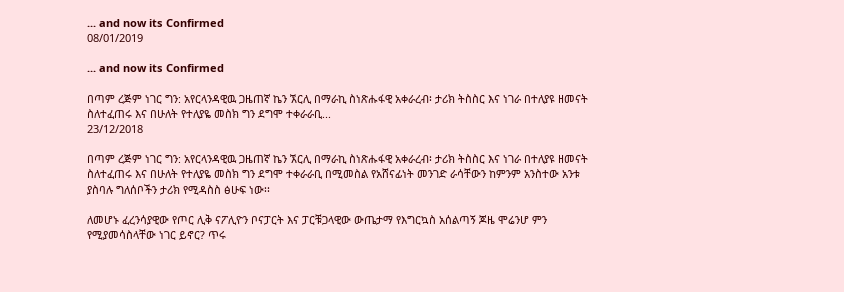... and now its Confirmed
08/01/2019

... and now its Confirmed

በጣም ረጅም ነገር ግን: አየርላንዳዊዉ ጋዜጠኛ ኬን ኧርሊ በማራኪ ስነጽሑፋዊ አቀራረብ፡ ታሪክ ትስስር እና ነገራ በተለያዩ ዘመናት ስለተፈጠሩ እና በሁለት የተለያዬ መስክ ግን ደግሞ ተቀራራቢ...
23/12/2018

በጣም ረጅም ነገር ግን: አየርላንዳዊዉ ጋዜጠኛ ኬን ኧርሊ በማራኪ ስነጽሑፋዊ አቀራረብ፡ ታሪክ ትስስር እና ነገራ በተለያዩ ዘመናት ስለተፈጠሩ እና በሁለት የተለያዬ መስክ ግን ደግሞ ተቀራራቢ በሚመስል የአሸናፊነት መንገድ ራሳቸውን ከምንም አንስተው አንቱ ያስባሉ ግለሰቦችን ታሪክ የሚዳስስ ፅሁፍ ነው፡፡

ለመሆኑ ፈረንሳያዊው የጦር ሊቅ ናፖሊዮን ቦናፓርት እና ፓርቹጋላዊው ውጤታማ የእግርኳስ አሰልጣኝ ጆዜ ሞሬንሆ ምን የሚያመሳስላቸው ነገር ይኖር? ጥሩ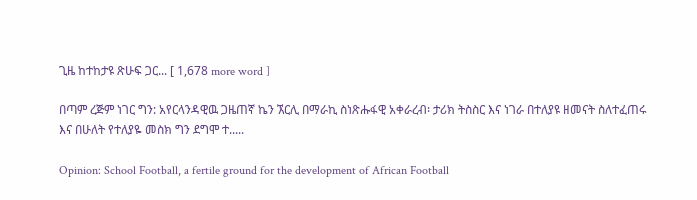ጊዜ ከተከታዩ ጽሁፍ ጋር... [ 1,678 more word ]

በጣም ረጅም ነገር ግን: አየርላንዳዊዉ ጋዜጠኛ ኬን ኧርሊ በማራኪ ስነጽሑፋዊ አቀራረብ፡ ታሪክ ትስስር እና ነገራ በተለያዩ ዘመናት ስለተፈጠሩ እና በሁለት የተለያዬ መስክ ግን ደግሞ ተ.....

Opinion: School Football, a fertile ground for the development of African Football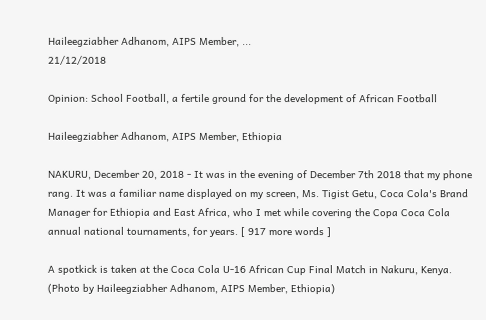Haileegziabher Adhanom, AIPS Member, ...
21/12/2018

Opinion: School Football, a fertile ground for the development of African Football

Haileegziabher Adhanom, AIPS Member, Ethiopia

NAKURU, December 20, 2018 - It was in the evening of December 7th 2018 that my phone rang. It was a familiar name displayed on my screen, Ms. Tigist Getu, Coca Cola's Brand Manager for Ethiopia and East Africa, who I met while covering the Copa Coca Cola annual national tournaments, for years. [ 917 more words ]

A spotkick is taken at the Coca Cola U-16 African Cup Final Match in Nakuru, Kenya. (Photo by Haileegziabher Adhanom, AIPS Member, Ethiopia)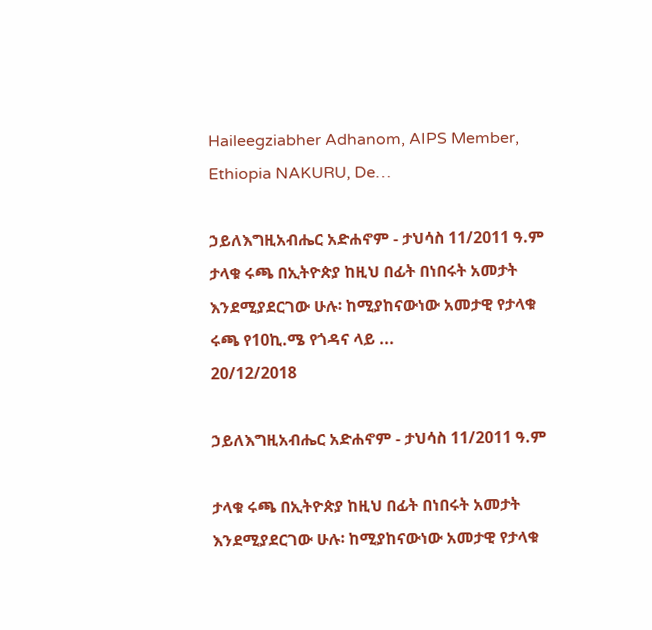Haileegziabher Adhanom, AIPS Member, Ethiopia NAKURU, De…

ኃይለእግዚአብሔር አድሐኖም - ታህሳስ 11/2011 ዓ.ም ታላቁ ሩጫ በኢትዮጵያ ከዚህ በፊት በነበሩት አመታት እንደሚያደርገው ሁሉ፡ ከሚያከናውነው አመታዊ የታላቁ ሩጫ የ10ኪ.ሜ የጎዳና ላይ ...
20/12/2018

ኃይለእግዚአብሔር አድሐኖም - ታህሳስ 11/2011 ዓ.ም

ታላቁ ሩጫ በኢትዮጵያ ከዚህ በፊት በነበሩት አመታት እንደሚያደርገው ሁሉ፡ ከሚያከናውነው አመታዊ የታላቁ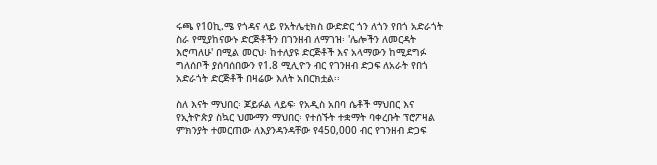ሩጫ የ10ኪ.ሜ የጎዳና ላይ የአትሌቲክስ ውድድር ጎን ለጎን የበጎ አድራጎት ስራ የሚያከናውኑ ድርጅቶችን በገንዘብ ለማገዝ፡ 'ሌሎችን ለመርዳት እሮጣለሁ' በሚል መርህ፡ ከተለያዩ ድርጅቶች እና አላማውን ከሚደግፉ ግለሰቦች ያሰባሰበውን የ1.8 ሚሊዮን ብር የገንዘብ ድጋፍ ለአራት የበጎ አድራጎት ድርጅቶች በዛሬው እለት አበርክቷል፡፡

ስለ እናት ማህበር፡ ጆይፉል ላይፍ፡ የአዲስ አበባ ሴቶች ማህበር እና የኢትዮጵያ ስኳር ህሙማን ማህበር፡ የተሰኙት ተቋማት ባቀረቡት ፕሮፖዛል ምክንያት ተመርጠው ለእያንዳንዳቸው የ450,000 ብር የገንዘብ ድጋፍ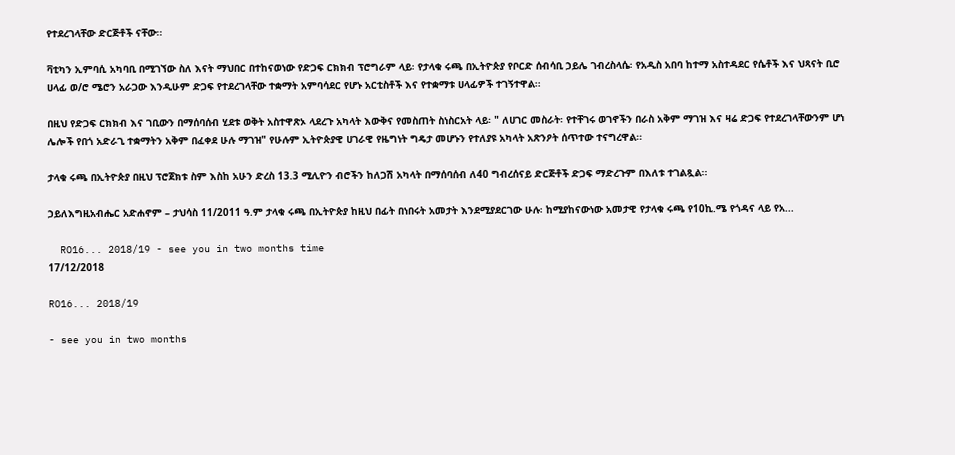የተደረገላቸው ድርጅቶች ናቸው፡፡

ቫቲካን ኢምባሲ አካባቢ በሚገኘው ስለ እናት ማህበር በተከናወነው የድጋፍ ርክክብ ፕሮግራም ላይ፡ የታላቁ ሩጫ በኢትዮጵያ የቦርድ ሰብሳቢ ኃይሌ ገብረስላሴ፡ የአዲስ አበባ ከተማ አስተዳደር የሴቶች እና ህጻናት ቢሮ ሀላፊ ወ/ሮ ሜሮን አራጋው እንዲሁም ድጋፍ የተደረገላቸው ተቋማት አምባሳደር የሆኑ አርቲስቶች እና የተቋማቱ ሀላፊዎች ተገኝተዋል፡፡

በዚህ የድጋፍ ርክክብ እና ገቢውን በማሰባሰብ ሂደቱ ወቅት አስተዋጽኦ ላደረጉ አካላት እውቅና የመስጠት ስነስርአት ላይ፡ " ለሀገር መስራት፡ የተቸገሩ ወገኖችን በራስ አቅም ማገዝ እና ዛሬ ድጋፍ የተደረገላቸውንም ሆነ ሌሎች የበጎ አድራጊ ተቋማትን አቅም በፈቀደ ሁሉ ማገዝ" የሁሉም ኢትዮጵያዊ ሀገራዊ የዜግነት ግዴታ መሆኑን የተለያዩ አካላት አጽንዖት ሰጥተው ተናግረዋል፡፡

ታላቁ ሩጫ በኢትዮጵያ በዚህ ፕሮጀክቱ ስም እስከ አሁን ድረስ 13.3 ሚሊዮን ብሮችን ከለጋሽ አካላት በማሰባሰብ ለ40 ግብረሰናይ ድርጅቶች ድጋፍ ማድረጉም በእለቱ ተገልጿል፡፡

ኃይለእግዚአብሔር አድሐኖም – ታህሳስ 11/2011 ዓ.ም ታላቁ ሩጫ በኢትዮጵያ ከዚህ በፊት በነበሩት አመታት እንደሚያደርገው ሁሉ፡ ከሚያከናውነው አመታዊ የታላቁ ሩጫ የ10ኪ.ሜ የጎዳና ላይ የአ...

  RO16... 2018/19 - see you in two months time
17/12/2018

RO16... 2018/19

- see you in two months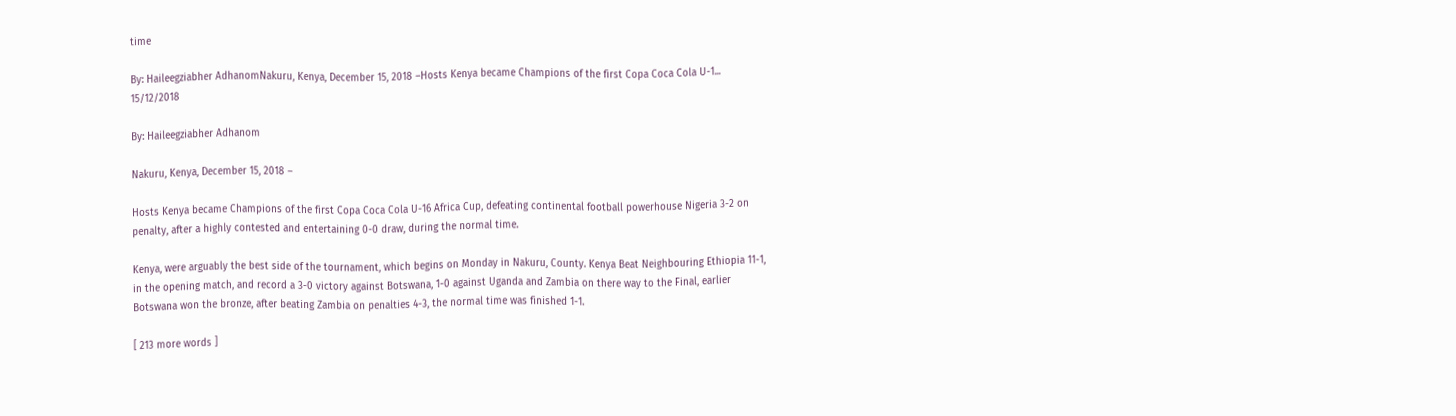time

By: Haileegziabher AdhanomNakuru, Kenya, December 15, 2018 –Hosts Kenya became Champions of the first Copa Coca Cola U-1...
15/12/2018

By: Haileegziabher Adhanom

Nakuru, Kenya, December 15, 2018 –

Hosts Kenya became Champions of the first Copa Coca Cola U-16 Africa Cup, defeating continental football powerhouse Nigeria 3-2 on penalty, after a highly contested and entertaining 0-0 draw, during the normal time.

Kenya, were arguably the best side of the tournament, which begins on Monday in Nakuru, County. Kenya Beat Neighbouring Ethiopia 11-1, in the opening match, and record a 3-0 victory against Botswana, 1-0 against Uganda and Zambia on there way to the Final, earlier Botswana won the bronze, after beating Zambia on penalties 4-3, the normal time was finished 1-1.

[ 213 more words ]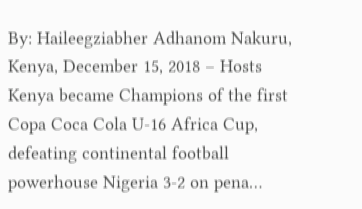By: Haileegziabher Adhanom Nakuru, Kenya, December 15, 2018 – Hosts Kenya became Champions of the first Copa Coca Cola U-16 Africa Cup, defeating continental football powerhouse Nigeria 3-2 on pena…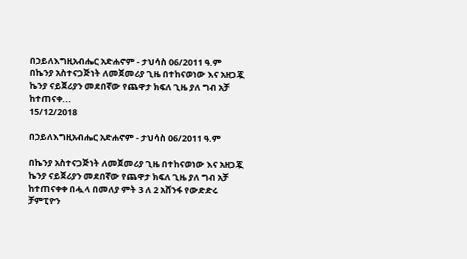በኃይለእግዚአብሔር አድሐኖም - ታህሳስ 06/2011 ዓ.ም በኬንያ አስተናጋጅነት ለመጀመሪያ ጊዜ በተከናወነው እና አዘጋጇ ኬንያ ናይጀሪያን መደበኛው የጨዋታ ክፍለ ጊዜ ያለ ግብ አቻ ከተጠናቀ...
15/12/2018

በኃይለእግዚአብሔር አድሐኖም - ታህሳስ 06/2011 ዓ.ም

በኬንያ አስተናጋጅነት ለመጀመሪያ ጊዜ በተከናወነው እና አዘጋጇ ኬንያ ናይጀሪያን መደበኛው የጨዋታ ክፍለ ጊዜ ያለ ግብ አቻ ከተጠናቀቀ በሗላ በመለያ ምት 3 ለ 2 አሸንፋ የውድድሩ ቻምፒዮን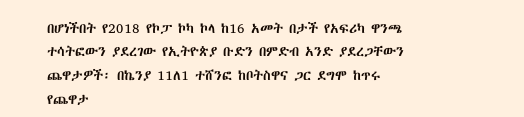በሆነችበት የ2018 የኮፓ ኮካ ኮላ ከ16 አመት በታች የአፍሪካ ዋንጫ ተሳትፎውን ያደረገው የኢትዮጵያ ቡድን በምድብ አንድ ያደረጋቸውን ጨዋታዎች፡ በኬንያ 11ለ1 ተሸንፎ ከቦትስዋና ጋር ደግሞ ከጥሩ የጨዋታ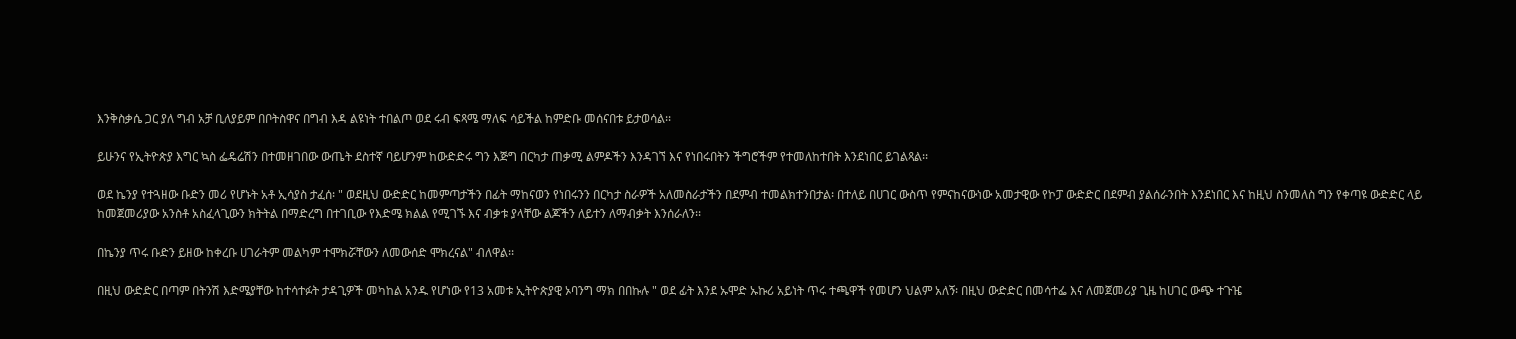እንቅስቃሴ ጋር ያለ ግብ አቻ ቢለያይም በቦትስዋና በግብ እዳ ልዩነት ተበልጦ ወደ ሩብ ፍጻሜ ማለፍ ሳይችል ከምድቡ መሰናበቱ ይታወሳል፡፡

ይሁንና የኢትዮጵያ እግር ኳስ ፌዴሬሽን በተመዘገበው ውጤት ደስተኛ ባይሆንም ከውድድሩ ግን እጅግ በርካታ ጠቃሚ ልምዶችን እንዳገኘ እና የነበሩበትን ችግሮችም የተመለከተበት እንደነበር ይገልጻል፡፡

ወደ ኬንያ የተጓዘው ቡድን መሪ የሆኑት አቶ ኢሳያስ ታፈሰ፡ " ወደዚህ ውድድር ከመምጣታችን በፊት ማከናወን የነበሩንን በርካታ ስራዎች አለመስራታችን በደምብ ተመልክተንበታል፡ በተለይ በሀገር ውስጥ የምናከናውነው አመታዊው የኮፓ ውድድር በደምብ ያልሰራንበት እንደነበር እና ከዚህ ስንመለስ ግን የቀጣዩ ውድድር ላይ ከመጀመሪያው አንስቶ አስፈላጊውን ክትትል በማድረግ በተገቢው የእድሜ ክልል የሚገኙ እና ብቃቱ ያላቸው ልጆችን ለይተን ለማብቃት እንሰራለን፡፡

በኬንያ ጥሩ ቡድን ይዘው ከቀረቡ ሀገራትም መልካም ተሞክሯቸውን ለመውሰድ ሞክረናል" ብለዋል፡፡

በዚህ ውድድር በጣም በትንሽ እድሜያቸው ከተሳተፉት ታዳጊዎች መካከል አንዱ የሆነው የ13 አመቱ ኢትዮጵያዊ ኦባንግ ማክ በበኩሉ " ወደ ፊት እንደ ኡሞድ ኡኩሪ አይነት ጥሩ ተጫዋች የመሆን ህልም አለኝ፡ በዚህ ውድድር በመሳተፌ እና ለመጀመሪያ ጊዜ ከሀገር ውጭ ተጉዤ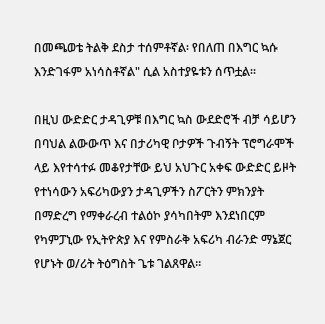በመጫወቴ ትልቅ ደስታ ተሰምቶኛል፡ የበለጠ በእግር ኳሱ እንድገፋም አነሳስቶኛል" ሲል አስተያዬቱን ሰጥቷል፡፡

በዚህ ውድድር ታዳጊዎቹ በእግር ኳስ ውደድሮች ብቻ ሳይሆን በባህል ልውውጥ እና በታሪካዊ ቦታዎች ጉብኝት ፕሮግራሞች ላይ እየተሳተፉ መቆየታቸው ይህ አህጉር አቀፍ ውድድር ይዞት የተነሳውን አፍሪካውያን ታዳጊዎችን ስፖርትን ምክንያት በማድረግ የማቀራረብ ተልዕኮ ያሳካበትም እንደነበርም የካምፓኒው የኢትዮጵያ እና የምስራቅ አፍሪካ ብራንድ ማኔጀር የሆኑት ወ/ሪት ትዕግስት ጌቱ ገልጸዋል፡፡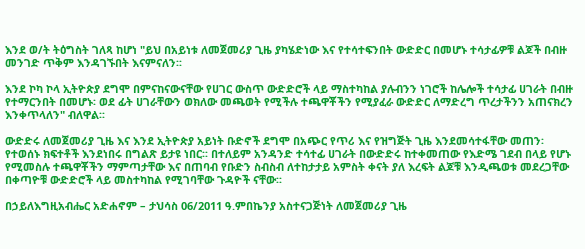እንደ ወ/ት ትዕግስት ገለጻ ከሆነ "ይህ በአይነቱ ለመጀመሪያ ጊዜ ያካሄድነው እና የተሳተፍንበት ውድድር በመሆኑ ተሳታፊዎቹ ልጆች በብዙ መንገድ ጥቅም እንዳገኙበት እናምናለን፡፡

እንደ ኮካ ኮላ ኢትዮጵያ ደግሞ በምናከናውናቸው የሀገር ውስጥ ውድድሮች ላይ ማስተካከል ያሉብንን ነገሮች ከሌሎች ተሳታፊ ሀገራት በብዙ የተማርንበት በመሆኑ፡ ወደ ፊት ሀገራቸውን ወክለው መጫወት የሚችሉ ተጫዋቾችን የሚያፈራ ውድድር ለማድረግ ጥረታችንን አጠናክረን እንቀጥላለን" ብለዋል፡፡

ውድድሩ ለመጀመሪያ ጊዜ እና እንደ ኢትዮጵያ አይነት ቡድኖች ደግሞ በአጭር የጥሪ እና የዝግጅት ጊዜ እንደመሳተፋቸው መጠን፡ የተወሰኑ ክፍተቶች እንደነበሩ በግልጽ ይታዩ ነበር፡፡ በተለይም አንዳንድ ተሳተፊ ሀገራት በውድድሩ ከተቀመጠው የእድሜ ገደብ በላይ የሆኑ የሚመስሉ ተጫዋቾችን ማምጣታቸው እና በጠባብ የቡድን ስብስብ ለተከታታይ አምስት ቀናት ያለ እረፍት ልጆቹ እንዲጫወቱ መደረጋቸው በቀጣዮቹ ውድድሮች ላይ መስተካከል የሚገባቸው ጉዳዮች ናቸው፡፡

በኃይለእግዚአብሔር አድሐኖም – ታህሳስ 06/2011 ዓ.ምበኬንያ አስተናጋጅነት ለመጀመሪያ ጊዜ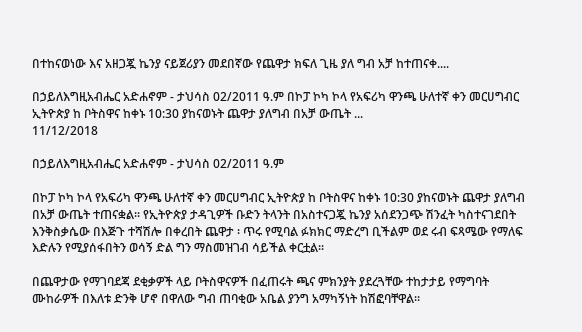በተከናወነው እና አዘጋጇ ኬንያ ናይጀሪያን መደበኛው የጨዋታ ክፍለ ጊዜ ያለ ግብ አቻ ከተጠናቀ....

በኃይለእግዚአብሔር አድሐኖም - ታህሳስ 02/2011 ዓ.ም በኮፓ ኮካ ኮላ የአፍሪካ ዋንጫ ሁለተኛ ቀን መርሀግብር ኢትዮጵያ ከ ቦትስዋና ከቀኑ 10:30 ያከናወኑት ጨዋታ ያለግብ በአቻ ውጤት ...
11/12/2018

በኃይለእግዚአብሔር አድሐኖም - ታህሳስ 02/2011 ዓ.ም

በኮፓ ኮካ ኮላ የአፍሪካ ዋንጫ ሁለተኛ ቀን መርሀግብር ኢትዮጵያ ከ ቦትስዋና ከቀኑ 10:30 ያከናወኑት ጨዋታ ያለግብ በአቻ ውጤት ተጠናቋል፡፡ የኢትዮጵያ ታዳጊዎች ቡድን ትላንት በአስተናጋጇ ኬንያ አሰደንጋጭ ሽንፈት ካስተናገደበት እንቅስቃሴው በእጅጉ ተሻሽሎ በቀረበት ጨዋታ ፡ ጥሩ የሚባል ፉክክር ማድረግ ቢችልም ወደ ሩብ ፍጻሜው የማለፍ እድሉን የሚያሰፋበትን ወሳኝ ድል ግን ማስመዝገብ ሳይችል ቀርቷል፡፡

በጨዋታው የማገባደጃ ደቂቃዎች ላይ ቦትስዋናዎች በፈጠሩት ጫና ምክንያት ያደረጓቸው ተከታታይ የማግባት ሙከራዎች በእለቱ ድንቅ ሆኖ በዋለው ግብ ጠባቂው አቤል ያንግ አማካኝነት ከሽፎባቸዋል፡፡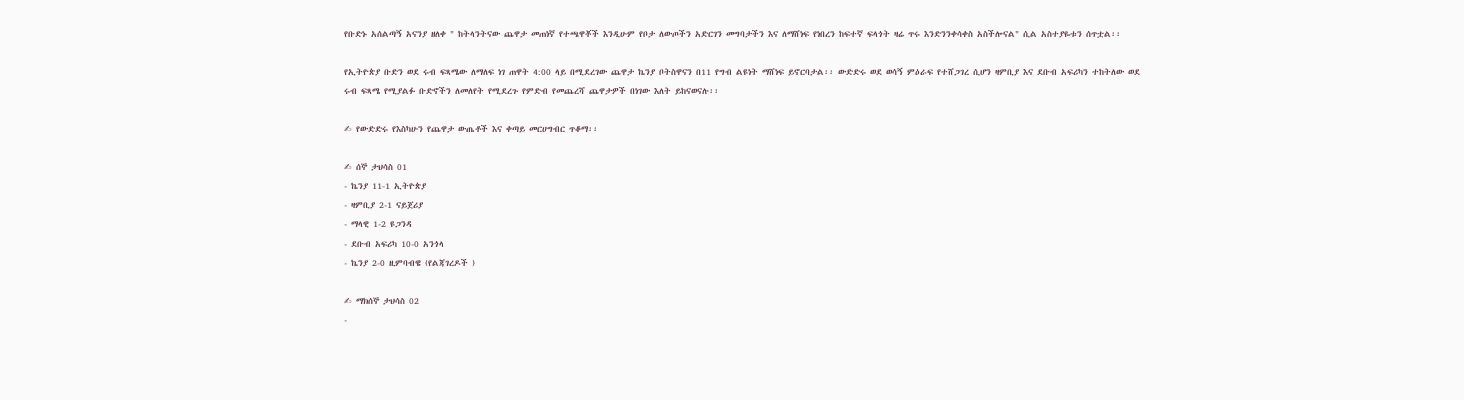የቡድኑ አሰልጣኝ አናንያ ዘለቀ " ከትላንትናው ጨዋታ መጠነኛ የተጫዋቾች እንዲሁም የቦታ ለውጦችን አድርገን መግባታችን እና ለማሸነፍ የነበረን ከፍተኛ ፍላጎት ዛሬ ጥሩ እንድንንቀሳቀስ አስችሎናል" ሲል አስተያዬቱን ሰጥቷል፡፡

የኢትዮጵያ ቡድን ወደ ሩብ ፍጻሜው ለማለፍ ነገ ጠዋት 4:00 ላይ በሚደረገው ጨዋታ ኬንያ ቦትስዋናን በ11 የግብ ልዩነት ማሸነፍ ይኖርባታል፡፡ ውድድሩ ወደ ወሳኝ ምዕራፍ የተሸጋገረ ሲሆን ዛምቢያ እና ደቡብ አፍሪካን ተከትለው ወደ ሩብ ፍጻሜ የሚያልፉ ቡድኖችን ለመለየት የሚደረጉ የምድብ የመጨረሻ ጨዋታዎች በነገው እለት ይከናወናሉ፡፡

✍ የውድድሩ የእስካሁን የጨዋታ ውጤቶች እና ቀጣይ መርሀግብር ጥቆማ፡፡

✍ ሰኞ ታህሳስ 01
- ኬንያ 11-1 ኢትዮጵያ
- ዛምቢያ 2-1 ናይጀሪያ
- ማላዊ 1-2 ዩጋንዳ
- ደቡብ አፍሪካ 10-0 አንጎላ
- ኬንያ 2-0 ዚምባብዌ (የልጃገረዶች )

✍ ማክሰኞ ታህሳስ 02
-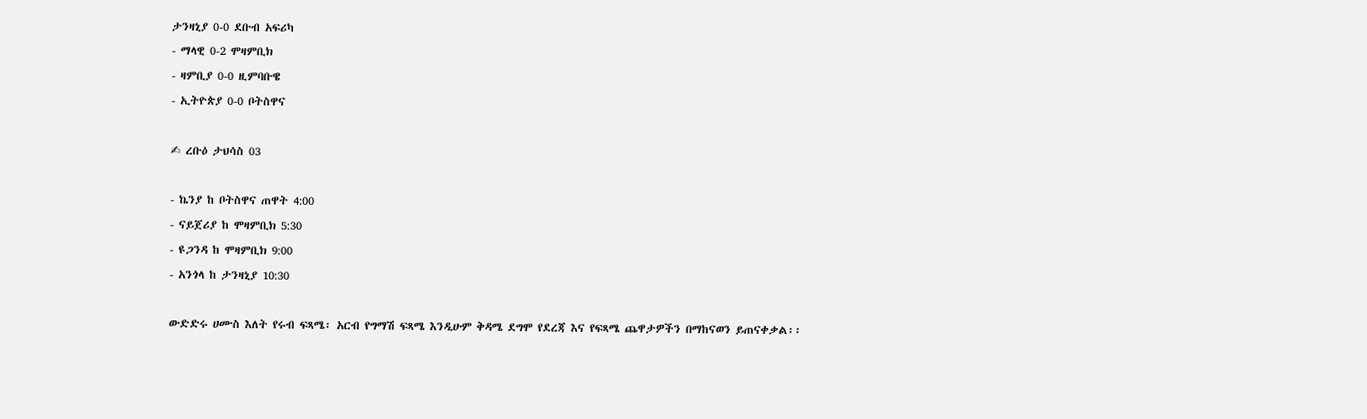ታንዛኒያ 0-0 ደቡብ አፍሪካ
- ማላዊ 0-2 ሞዛምቢክ
- ዛምቢያ 0-0 ዚምባቡዌ
- ኢትዮጵያ 0-0 ቦትስዋና

✍ ረቡዕ ታህሳስ 03

- ኬንያ ከ ቦትስዋና ጠዋት 4:00
- ናይጀሪያ ከ ሞዛምቢክ 5:30
- ዩጋንዳ ከ ሞዛምቢክ 9:00
- አንጎላ ከ ታንዛኒያ 10:30

ውድድሩ ሀሙስ እለት የሩብ ፍጻሜ፡ አርብ የግማሽ ፍጻሜ እንዲሁም ቅዳሜ ደግሞ የደረጃ እና የፍጻሜ ጨዋታዎችን በማከናወን ይጠናቀቃል፡፡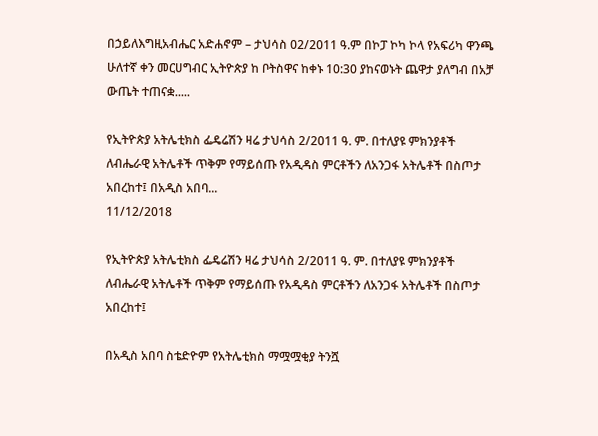በኃይለእግዚአብሔር አድሐኖም – ታህሳስ 02/2011 ዓ.ም በኮፓ ኮካ ኮላ የአፍሪካ ዋንጫ ሁለተኛ ቀን መርሀግብር ኢትዮጵያ ከ ቦትስዋና ከቀኑ 10:30 ያከናወኑት ጨዋታ ያለግብ በአቻ ውጤት ተጠናቋ.....

የኢትዮጵያ አትሌቲክስ ፌዴሬሽን ዛሬ ታህሳስ 2/2011 ዓ. ም. በተለያዩ ምክንያቶች ለብሔራዊ አትሌቶች ጥቅም የማይሰጡ የአዲዳስ ምርቶችን ለአንጋፋ አትሌቶች በስጦታ አበረከተ፤ በአዲስ አበባ...
11/12/2018

የኢትዮጵያ አትሌቲክስ ፌዴሬሽን ዛሬ ታህሳስ 2/2011 ዓ. ም. በተለያዩ ምክንያቶች ለብሔራዊ አትሌቶች ጥቅም የማይሰጡ የአዲዳስ ምርቶችን ለአንጋፋ አትሌቶች በስጦታ አበረከተ፤

በአዲስ አበባ ስቴድዮም የአትሌቲክስ ማሟሟቂያ ትንሿ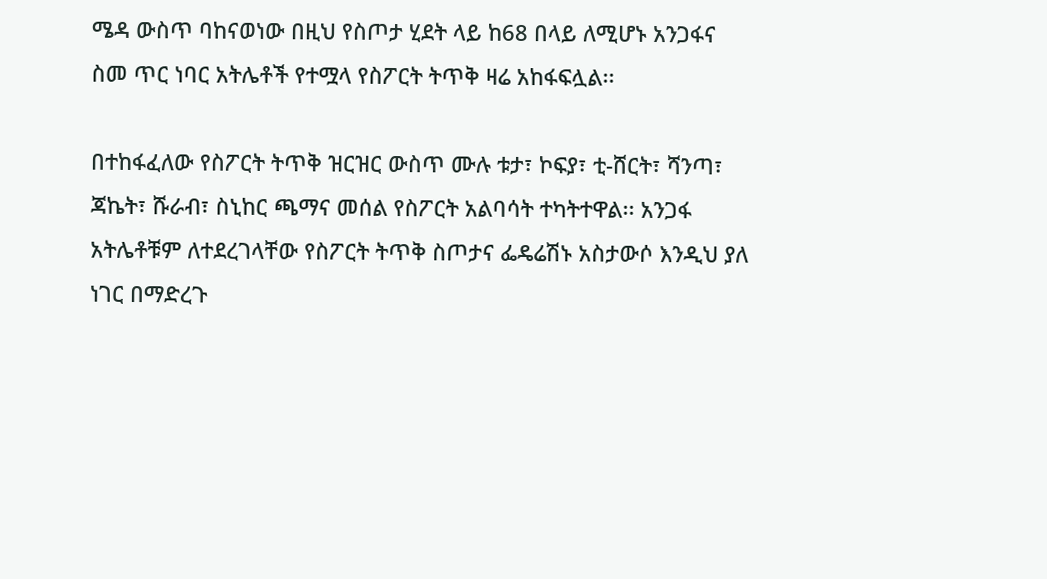ሜዳ ውስጥ ባከናወነው በዚህ የስጦታ ሂደት ላይ ከ68 በላይ ለሚሆኑ አንጋፋና ስመ ጥር ነባር አትሌቶች የተሟላ የስፖርት ትጥቅ ዛሬ አከፋፍሏል፡፡

በተከፋፈለው የስፖርት ትጥቅ ዝርዝር ውስጥ ሙሉ ቱታ፣ ኮፍያ፣ ቲ-ሸርት፣ ሻንጣ፣ ጃኬት፣ ሹራብ፣ ስኒከር ጫማና መሰል የስፖርት አልባሳት ተካትተዋል፡፡ አንጋፋ አትሌቶቹም ለተደረገላቸው የስፖርት ትጥቅ ስጦታና ፌዴሬሽኑ አስታውሶ እንዲህ ያለ ነገር በማድረጉ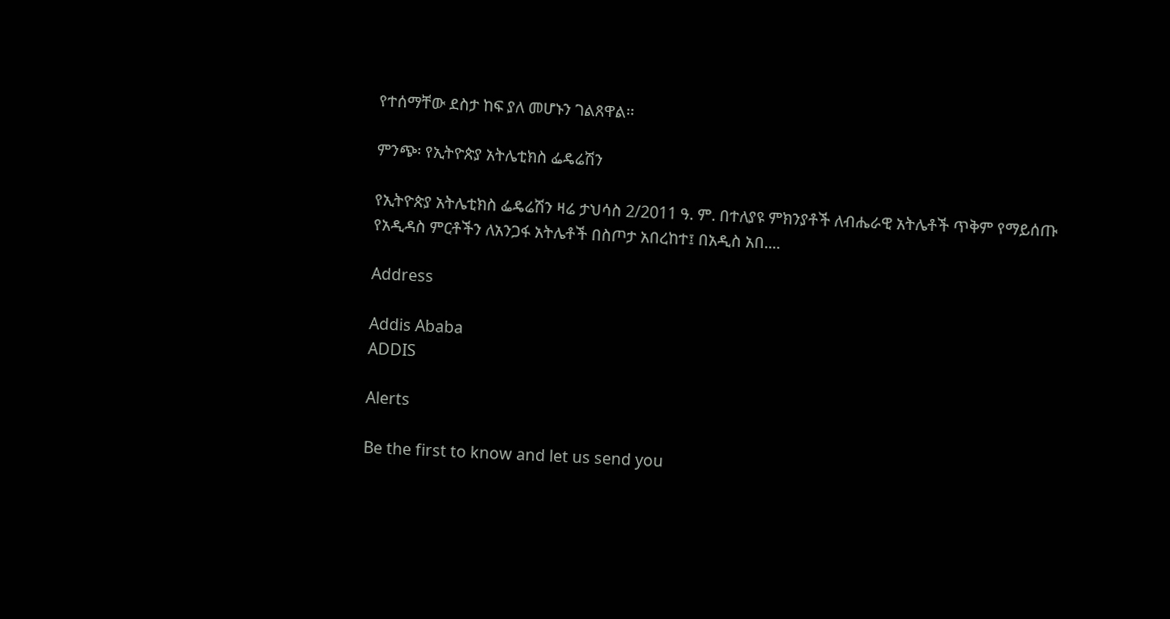የተሰማቸው ደስታ ከፍ ያለ መሆኑን ገልጸዋል፡፡

ምንጭ፡ የኢትዮጵያ አትሌቲክስ ፌዴሬሽን

የኢትዮጵያ አትሌቲክስ ፌዴሬሽን ዛሬ ታህሳስ 2/2011 ዓ. ም. በተለያዩ ምክንያቶች ለብሔራዊ አትሌቶች ጥቅም የማይሰጡ የአዲዳስ ምርቶችን ለአንጋፋ አትሌቶች በስጦታ አበረከተ፤ በአዲስ አበ....

Address

Addis Ababa
ADDIS

Alerts

Be the first to know and let us send you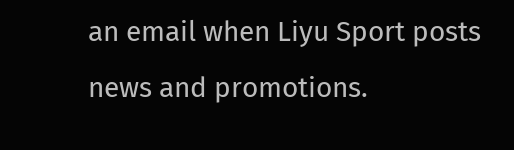an email when Liyu Sport posts news and promotions.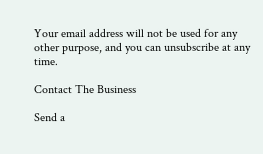Your email address will not be used for any other purpose, and you can unsubscribe at any time.

Contact The Business

Send a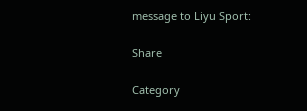message to Liyu Sport:

Share

Category